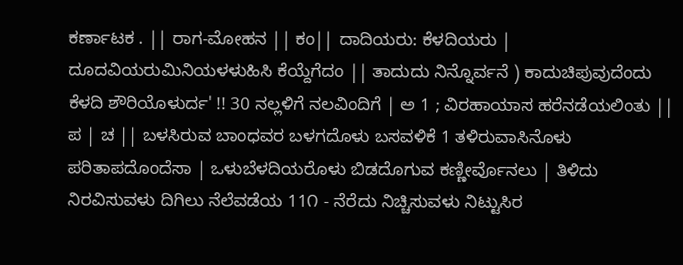ಕರ್ಣಾಟಕ . || ರಾಗ-ಮೋಹನ || ಕಂ|| ದಾದಿಯರು: ಕೆಳದಿಯರು | ದೂದವಿಯರುಮಿನಿಯಳಳುಹಿಸಿ ಕೆಯ್ದೆಗೆದಂ || ತಾದುದು ನಿನ್ನೊರ್ವನೆ ) ಕಾದುಚಿಪುವುದೆಂದು ಕೆಳದಿ ಶೌರಿಯೊಳುರ್ದ' !! 30 ನಲ್ಲಳಿಗೆ ನಲವಿಂದಿಗೆ | ಅ 1 ; ವಿರಹಾಯಾಸ ಹರೆನಡೆಯಲಿಂತು || ಪ | ಚ || ಬಳಸಿರುವ ಬಾಂಧವರ ಬಳಗದೊಳು ಬಸವಳಿಕೆ 1 ತಳಿರುವಾಸಿನೊಳು ಪರಿತಾಪದೊಂದೆಸಾ | ಒಳುಬೆಳದಿಯರೊಳು ಬಿಡದೊಗುವ ಕಣ್ಣೀರ್ವೊನಲು | ತಿಳಿದು ನಿರವಿಸುವಳು ದಿಗಿಲು ನೆಲೆವಡೆಯ 11೧ - ನೆರೆದು ನಿಚ್ಚಿಸುವಳು ನಿಟ್ಟುಸಿರ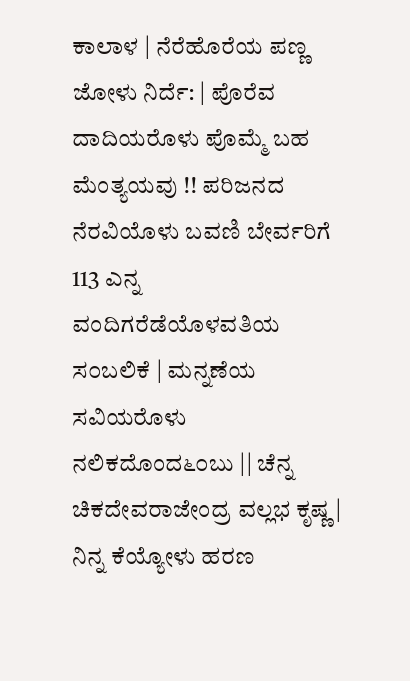ಕಾಲಾಳ | ನೆರೆಹೊರೆಯ ಪಣ್ಣ ಜೋಳು ನಿರ್ದೆ: | ಪೊರೆವ ದಾದಿಯರೊಳು ಪೊಮ್ಮೆ ಬಹ ಮೆಂತ್ಯಯವು !! ಪರಿಜನದ ನೆರವಿಯೊಳು ಬವಣಿ ಬೇರ್ವರಿಗೆ 113 ಎನ್ನ ವಂದಿಗರೆಡೆಯೊಳವತಿಯ ಸ೦ಬಲಿಕೆ | ಮನ್ನಣೆಯ ಸವಿಯರೊಳು ನಲಿಕದೊಂದ೬೦ಬು || ಚೆನ್ನ ಚಿಕದೇವರಾಜೇಂದ್ರ ವಲ್ಲಭ ಕೃಷ್ಣ | ನಿನ್ನ ಕೆಯ್ಯೋಳು ಹರಣ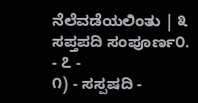ನೆಲೆವಡೆಯಲಿಂತು | ೩ ಸಪ್ತಪದಿ ಸಂಪೂರ್ಣ೦. - ೭ -
೧) - ಸಸ್ಪಷದಿ -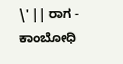\' || ರಾಗ - ಕಾಂಬೋಧಿ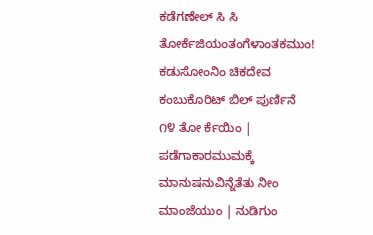ಕಡೆಗಣೇಲ್ ಸಿ ಸಿ ತೋರ್ಕೆಜಿಯಂತಂಗೆಳಾಂತಕಮುಂ! ಕಡುಸೋಂನಿಂ ಚಿಕದೇವ ಕಂಬುಕೊರಿಟ್ ಬಿಲ್ ಪುರ್ಣಿನೆ ೧೪ ತೋ ರ್ಕೆಯಿಂ | ಪಡೆಗಾಕಾರಮುಮಕ್ಕೆ ಮಾನುಷನುವಿನ್ನೆತೆತು ನೀಂ ಮಾಂಜೆಯುಂ | ನುಡಿಗುಂ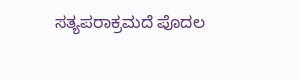ಸತ್ಯಪರಾಕ್ರಮದೆ ಪೊದಲ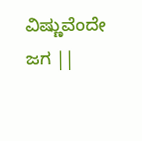ವಿಷ್ಣುವೆಂದೇ ಜಗ ||